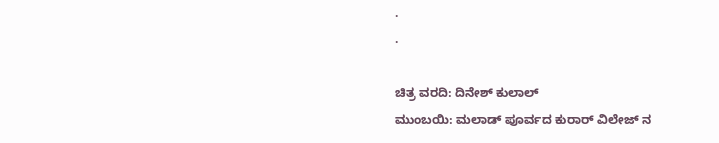.
.

ಚಿತ್ರ ವರದಿ: ದಿನೇಶ್ ಕುಲಾಲ್
ಮುಂಬಯಿ: ಮಲಾಡ್ ಪೂರ್ವದ ಕುರಾರ್ ವಿಲೇಜ್ ನ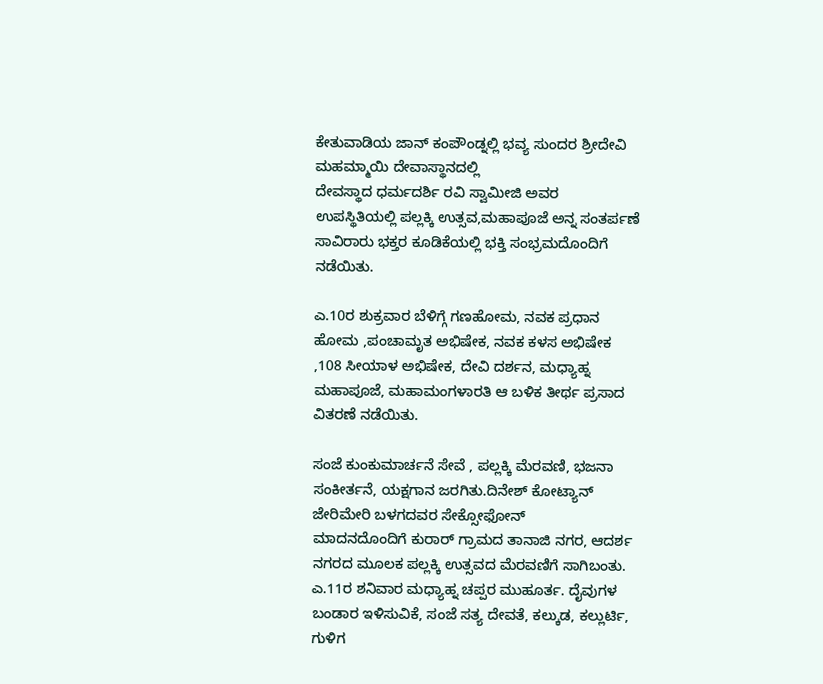ಕೇತುವಾಡಿಯ ಜಾನ್ ಕಂಪೌಂಡ್ನಲ್ಲಿ ಭವ್ಯ ಸುಂದರ ಶ್ರೀದೇವಿ ಮಹಮ್ಮಾಯಿ ದೇವಾಸ್ಥಾನದಲ್ಲಿ
ದೇವಸ್ಥಾದ ಧರ್ಮದರ್ಶಿ ರವಿ ಸ್ವಾಮೀಜಿ ಅವರ ಉಪಸ್ಥಿತಿಯಲ್ಲಿ ಪಲ್ಲಕ್ಕಿ ಉತ್ಸವ,ಮಹಾಪೂಜೆ ಅನ್ನ ಸಂತರ್ಪಣೆ ಸಾವಿರಾರು ಭಕ್ತರ ಕೂಡಿಕೆಯಲ್ಲಿ ಭಕ್ತಿ ಸಂಭ್ರಮದೊಂದಿಗೆ ನಡೆಯಿತು.

ಎ.10ರ ಶುಕ್ರವಾರ ಬೆಳಿಗ್ಗೆ ಗಣಹೋಮ, ನವಕ ಪ್ರಧಾನ ಹೋಮ ,ಪಂಚಾಮೃತ ಅಭಿಷೇಕ, ನವಕ ಕಳಸ ಅಭಿಷೇಕ ,108 ಸೀಯಾಳ ಅಭಿಷೇಕ, ದೇವಿ ದರ್ಶನ, ಮಧ್ಯಾಹ್ನ ಮಹಾಪೂಜೆ, ಮಹಾಮಂಗಳಾರತಿ ಆ ಬಳಿಕ ತೀರ್ಥ ಪ್ರಸಾದ ವಿತರಣೆ ನಡೆಯಿತು.

ಸಂಜೆ ಕುಂಕುಮಾರ್ಚನೆ ಸೇವೆ , ಪಲ್ಲಕ್ಕಿ ಮೆರವಣಿ, ಭಜನಾ ಸಂಕೀರ್ತನೆ, ಯಕ್ಷಗಾನ ಜರಗಿತು.ದಿನೇಶ್ ಕೋಟ್ಯಾನ್ ಜೇರಿಮೇರಿ ಬಳಗದವರ ಸೇಕ್ಸೋಫೋನ್
ಮಾದನದೊಂದಿಗೆ ಕುರಾರ್ ಗ್ರಾಮದ ತಾನಾಜಿ ನಗರ, ಆದರ್ಶ ನಗರದ ಮೂಲಕ ಪಲ್ಲಕ್ಕಿ ಉತ್ಸವದ ಮೆರವಣಿಗೆ ಸಾಗಿಬಂತು.
ಎ.11ರ ಶನಿವಾರ ಮಧ್ಯಾಹ್ನ ಚಪ್ಪರ ಮುಹೂರ್ತ. ದೈವುಗಳ ಬಂಡಾರ ಇಳಿಸುವಿಕೆ, ಸಂಜೆ ಸತ್ಯ ದೇವತೆ, ಕಲ್ಕುಡ, ಕಲ್ಲುರ್ಟಿ, ಗುಳಿಗ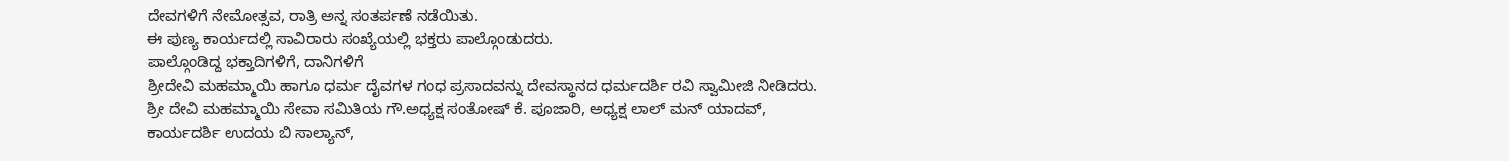ದೇವಗಳಿಗೆ ನೇಮೋತ್ಸವ, ರಾತ್ರಿ ಅನ್ನ ಸಂತರ್ಪಣೆ ನಡೆಯಿತು.
ಈ ಪುಣ್ಯ ಕಾರ್ಯದಲ್ಲಿ ಸಾವಿರಾರು ಸಂಖ್ಯೆಯಲ್ಲಿ ಭಕ್ತರು ಪಾಲ್ಗೊಂಡುದರು.
ಪಾಲ್ಗೊಂಡಿದ್ದ ಭಕ್ತಾದಿಗಳಿಗೆ, ದಾನಿಗಳಿಗೆ
ಶ್ರೀದೇವಿ ಮಹಮ್ಮಾಯಿ ಹಾಗೂ ಧರ್ಮ ದೈವಗಳ ಗಂಧ ಪ್ರಸಾದವನ್ನು ದೇವಸ್ಥಾನದ ಧರ್ಮದರ್ಶಿ ರವಿ ಸ್ವಾಮೀಜಿ ನೀಡಿದರು.
ಶ್ರೀ ದೇವಿ ಮಹಮ್ಮಾಯಿ ಸೇವಾ ಸಮಿತಿಯ ಗೌ.ಅಧ್ಯಕ್ಷ ಸಂತೋಷ್ ಕೆ. ಪೂಜಾರಿ, ಅಧ್ಯಕ್ಷ ಲಾಲ್ ಮನ್ ಯಾದವ್, ಕಾರ್ಯದರ್ಶಿ ಉದಯ ಬಿ ಸಾಲ್ಯಾನ್,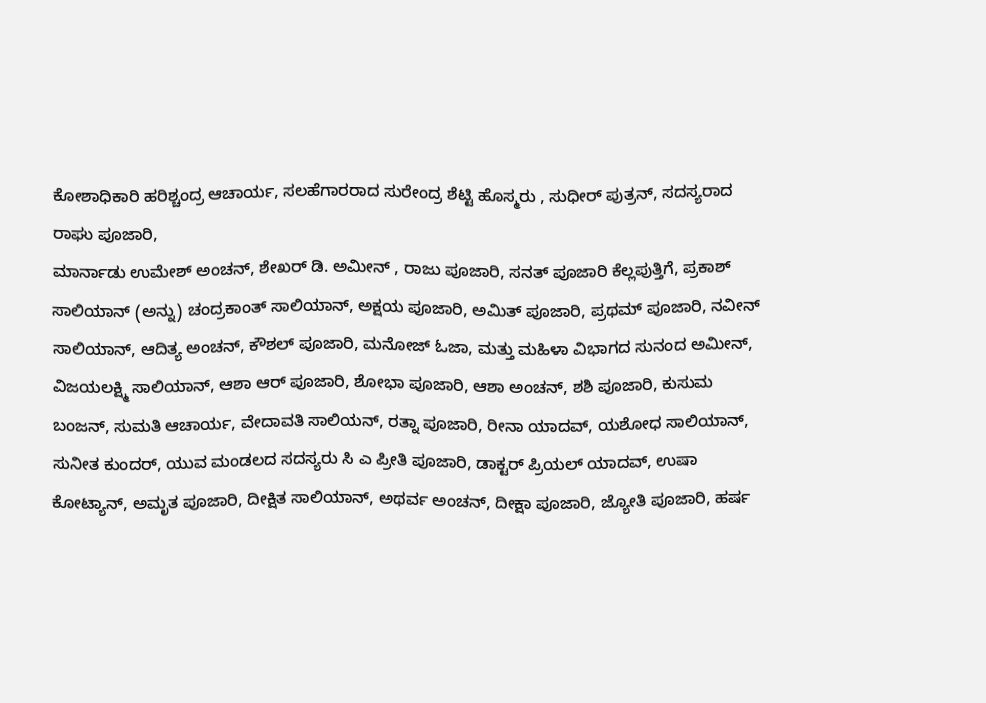ಕೋಶಾಧಿಕಾರಿ ಹರಿಶ್ಚಂದ್ರ ಆಚಾರ್ಯ, ಸಲಹೆಗಾರರಾದ ಸುರೇಂದ್ರ ಶೆಟ್ಟಿ ಹೊಸ್ಮರು , ಸುಧೀರ್ ಪುತ್ರನ್, ಸದಸ್ಯರಾದ ರಾಘು ಪೂಜಾರಿ,
ಮಾರ್ನಾಡು ಉಮೇಶ್ ಅಂಚನ್, ಶೇಖರ್ ಡಿ. ಅಮೀನ್ , ರಾಜು ಪೂಜಾರಿ, ಸನತ್ ಪೂಜಾರಿ ಕೆಲ್ಲಪುತ್ತಿಗೆ, ಪ್ರಕಾಶ್ ಸಾಲಿಯಾನ್ (ಅನ್ನು) ಚಂದ್ರಕಾಂತ್ ಸಾಲಿಯಾನ್, ಅಕ್ಷಯ ಪೂಜಾರಿ, ಅಮಿತ್ ಪೂಜಾರಿ, ಪ್ರಥಮ್ ಪೂಜಾರಿ, ನವೀನ್ ಸಾಲಿಯಾನ್, ಆದಿತ್ಯ ಅಂಚನ್, ಕೌಶಲ್ ಪೂಜಾರಿ, ಮನೋಜ್ ಓಜಾ, ಮತ್ತು ಮಹಿಳಾ ವಿಭಾಗದ ಸುನಂದ ಅಮೀನ್, ವಿಜಯಲಕ್ಷ್ಮಿ ಸಾಲಿಯಾನ್, ಆಶಾ ಆರ್ ಪೂಜಾರಿ, ಶೋಭಾ ಪೂಜಾರಿ, ಆಶಾ ಅಂಚನ್, ಶಶಿ ಪೂಜಾರಿ, ಕುಸುಮ ಬಂಜನ್, ಸುಮತಿ ಆಚಾರ್ಯ, ವೇದಾವತಿ ಸಾಲಿಯನ್, ರತ್ನಾ ಪೂಜಾರಿ, ರೀನಾ ಯಾದವ್, ಯಶೋಧ ಸಾಲಿಯಾನ್, ಸುನೀತ ಕುಂದರ್, ಯುವ ಮಂಡಲದ ಸದಸ್ಯರು ಸಿ ಎ ಪ್ರೀತಿ ಪೂಜಾರಿ, ಡಾಕ್ಟರ್ ಪ್ರಿಯಲ್ ಯಾದವ್, ಉಷಾ ಕೋಟ್ಯಾನ್, ಅಮೃತ ಪೂಜಾರಿ, ದೀಕ್ಷಿತ ಸಾಲಿಯಾನ್, ಅಥರ್ವ ಅಂಚನ್, ದೀಕ್ಷಾ ಪೂಜಾರಿ, ಜ್ಯೋತಿ ಪೂಜಾರಿ, ಹರ್ಷ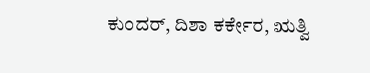ಕುಂದರ್, ದಿಶಾ ಕರ್ಕೇರ, ಋತ್ವಿ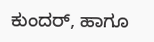ಕುಂದರ್, ಹಾಗೂ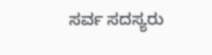ಸರ್ವ ಸದಸ್ಯರು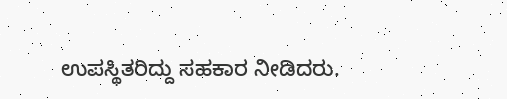ಉಪಸ್ಥಿತರಿದ್ದು ಸಹಕಾರ ನೀಡಿದರು.